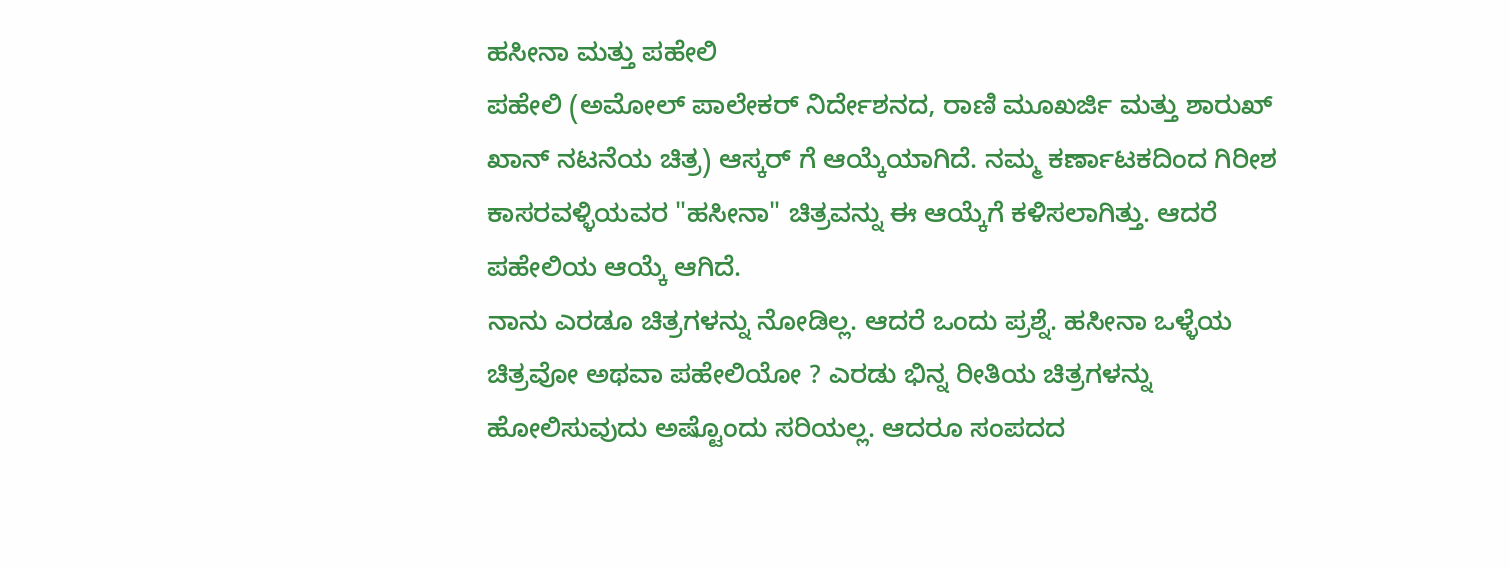ಹಸೀನಾ ಮತ್ತು ಪಹೇಲಿ
ಪಹೇಲಿ (ಅಮೋಲ್ ಪಾಲೇಕರ್ ನಿರ್ದೇಶನದ, ರಾಣಿ ಮೂಖರ್ಜಿ ಮತ್ತು ಶಾರುಖ್ ಖಾನ್ ನಟನೆಯ ಚಿತ್ರ) ಆಸ್ಕರ್ ಗೆ ಆಯ್ಕೆಯಾಗಿದೆ. ನಮ್ಮ ಕರ್ಣಾಟಕದಿಂದ ಗಿರೀಶ ಕಾಸರವಳ್ಳಿಯವರ "ಹಸೀನಾ" ಚಿತ್ರವನ್ನು ಈ ಆಯ್ಕೆಗೆ ಕಳಿಸಲಾಗಿತ್ತು. ಆದರೆ ಪಹೇಲಿಯ ಆಯ್ಕೆ ಆಗಿದೆ.
ನಾನು ಎರಡೂ ಚಿತ್ರಗಳನ್ನು ನೋಡಿಲ್ಲ. ಆದರೆ ಒಂದು ಪ್ರಶ್ನೆ. ಹಸೀನಾ ಒಳ್ಳೆಯ ಚಿತ್ರವೋ ಅಥವಾ ಪಹೇಲಿಯೋ ? ಎರಡು ಭಿನ್ನ ರೀತಿಯ ಚಿತ್ರಗಳನ್ನು ಹೋಲಿಸುವುದು ಅಷ್ಟೊಂದು ಸರಿಯಲ್ಲ. ಆದರೂ ಸಂಪದದ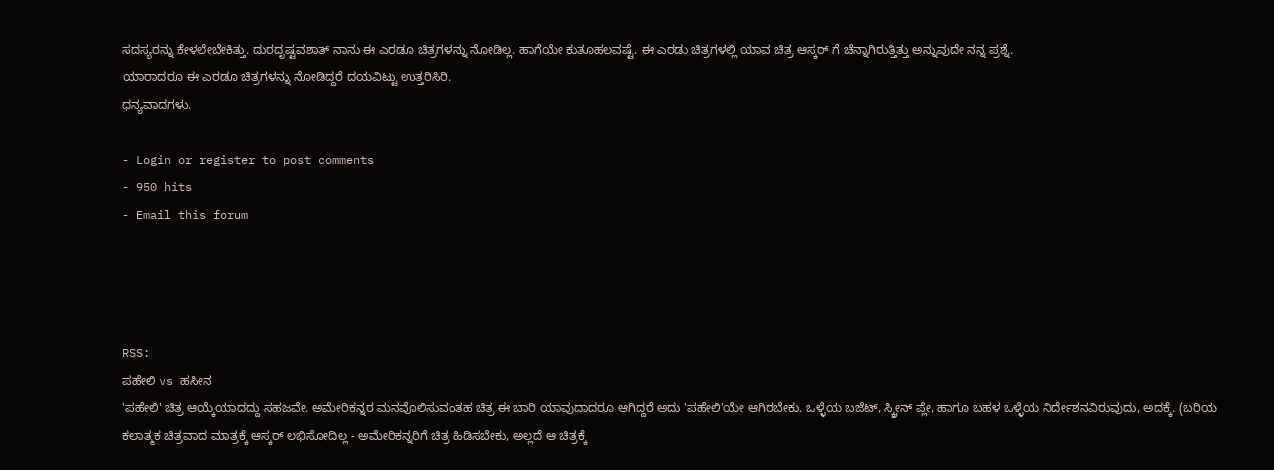ಸದಸ್ಯರನ್ನು ಕೇಳಲೇಬೇಕಿತ್ತು. ದುರದೃಷ್ಟವಶಾತ್ ನಾನು ಈ ಎರಡೂ ಚಿತ್ರಗಳನ್ನು ನೋಡಿಲ್ಲ. ಹಾಗೆಯೇ ಕುತೂಹಲವಷ್ಟೆ. ಈ ಎರಡು ಚಿತ್ರಗಳಲ್ಲಿ ಯಾವ ಚಿತ್ರ ಆಸ್ಕರ್ ಗೆ ಚೆನ್ನಾಗಿರುತ್ತಿತ್ತು ಅನ್ನುವುದೇ ನನ್ನ ಪ್ರಶ್ನೆ.
ಯಾರಾದರೂ ಈ ಎರಡೂ ಚಿತ್ರಗಳನ್ನು ನೋಡಿದ್ದರೆ ದಯವಿಟ್ಟು ಉತ್ತರಿಸಿರಿ.
ಧನ್ಯವಾದಗಳು.

- Login or register to post comments
- 950 hits
- Email this forum




RSS:
ಪಹೇಲಿ vs ಹಸೀನ
'ಪಹೇಲಿ' ಚಿತ್ರ ಆಯ್ಕೆಯಾದದ್ದು ಸಹಜವೇ. ಅಮೇರಿಕನ್ನರ ಮನವೊಲಿಸುವಂತಹ ಚಿತ್ರ ಈ ಬಾರಿ ಯಾವುದಾದರೂ ಆಗಿದ್ದರೆ ಅದು 'ಪಹೇಲಿ'ಯೇ ಆಗಿರಬೇಕು. ಒಳ್ಳೆಯ ಬಜೆಟ್, ಸ್ಕ್ರೀನ್ ಪ್ಲೇ, ಹಾಗೂ ಬಹಳ ಒಳ್ಳೆಯ ನಿರ್ದೇಶನವಿರುವುದು, ಅದಕ್ಕೆ. (ಬರಿಯ ಕಲಾತ್ಮಕ ಚಿತ್ರವಾದ ಮಾತ್ರಕ್ಕೆ ಆಸ್ಕರ್ ಲಭಿಸೋದಿಲ್ಲ - ಅಮೇರಿಕನ್ನರಿಗೆ ಚಿತ್ರ ಹಿಡಿಸಬೇಕು, ಅಲ್ಲದೆ ಆ ಚಿತ್ರಕ್ಕೆ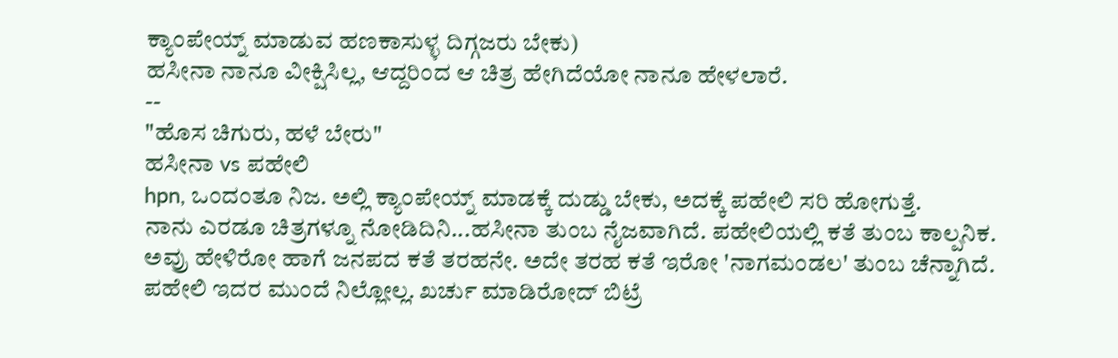ಕ್ಯಾಂಪೇಯ್ನ್ ಮಾಡುವ ಹಣಕಾಸುಳ್ಳ ದಿಗ್ಗಜರು ಬೇಕು)
ಹಸೀನಾ ನಾನೂ ವೀಕ್ಷಿಸಿಲ್ಲ, ಆದ್ದರಿಂದ ಆ ಚಿತ್ರ ಹೇಗಿದೆಯೋ ನಾನೂ ಹೇಳಲಾರೆ.
--
"ಹೊಸ ಚಿಗುರು, ಹಳೆ ಬೇರು"
ಹಸೀನಾ vs ಪಹೇಲಿ
hpn, ಒಂದಂತೂ ನಿಜ. ಅಲ್ಲಿ ಕ್ಯಾಂಪೇಯ್ನ್ ಮಾಡಕ್ಕೆ ದುಡ್ಡು ಬೇಕು, ಅದಕ್ಕೆ ಪಹೇಲಿ ಸರಿ ಹೋಗುತ್ತೆ.
ನಾನು ಎರಡೂ ಚಿತ್ರಗಳ್ನೂ ನೋಡಿದಿನಿ...ಹಸೀನಾ ತುಂಬ ನೈಜವಾಗಿದೆ. ಪಹೇಲಿಯಲ್ಲಿ ಕತೆ ತುಂಬ ಕಾಲ್ಪನಿಕ. ಅವ್ರು ಹೇಳಿರೋ ಹಾಗೆ ಜನಪದ ಕತೆ ತರಹನೇ. ಅದೇ ತರಹ ಕತೆ ಇರೋ 'ನಾಗಮಂಡಲ' ತುಂಬ ಚೆನ್ನಾಗಿದೆ. ಪಹೇಲಿ ಇದರ ಮುಂದೆ ನಿಲ್ಲೋಲ್ಲ. ಖರ್ಚು ಮಾಡಿರೋದ್ ಬಿಟ್ರೆ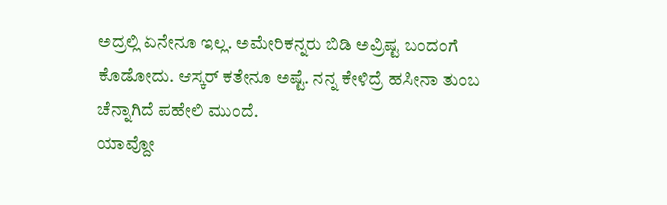ಅದ್ರಲ್ಲಿ ಏನೇನೂ ಇಲ್ಲ. ಅಮೇರಿಕನ್ನರು ಬಿಡಿ ಅವ್ರಿಷ್ಟ ಬಂದಂಗೆ ಕೊಡೋದು. ಆಸ್ಕರ್ ಕತೇನೂ ಅಷ್ಟೆ. ನನ್ನ ಕೇಳಿದ್ರೆ ಹಸೀನಾ ತುಂಬ ಚೆನ್ನಾಗಿದೆ ಪಹೇಲಿ ಮುಂದೆ.
ಯಾವ್ದೋ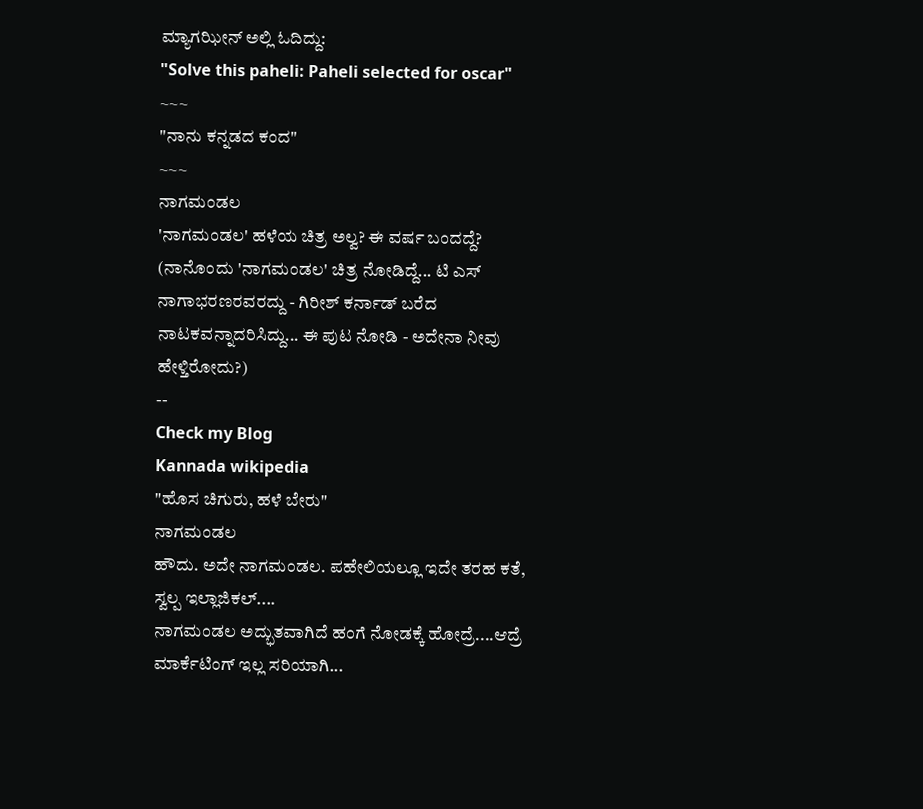ಮ್ಯಾಗಝೀನ್ ಅಲ್ಲಿ ಓದಿದ್ದು:
"Solve this paheli: Paheli selected for oscar"
~~~
"ನಾನು ಕನ್ನಡದ ಕಂದ"
~~~
ನಾಗಮಂಡಲ
'ನಾಗಮಂಡಲ' ಹಳೆಯ ಚಿತ್ರ ಅಲ್ವ? ಈ ವರ್ಷ ಬಂದದ್ದೆ? (ನಾನೊಂದು 'ನಾಗಮಂಡಲ' ಚಿತ್ರ ನೋಡಿದ್ದೆ... ಟಿ ಎಸ್ ನಾಗಾಭರಣರವರದ್ದು - ಗಿರೀಶ್ ಕರ್ನಾಡ್ ಬರೆದ ನಾಟಕವನ್ನಾದರಿಸಿದ್ದು... ಈ ಪುಟ ನೋಡಿ - ಅದೇನಾ ನೀವು ಹೇಳ್ತಿರೋದು?)
--
Check my Blog
Kannada wikipedia
"ಹೊಸ ಚಿಗುರು, ಹಳೆ ಬೇರು"
ನಾಗಮಂಡಲ
ಹೌದು. ಅದೇ ನಾಗಮಂಡಲ. ಪಹೇಲಿಯಲ್ಲೂ ಇದೇ ತರಹ ಕತೆ, ಸ್ವಲ್ಪ ಇಲ್ಲಾಜಿಕಲ್....
ನಾಗಮಂಡಲ ಅದ್ಭುತವಾಗಿದೆ ಹಂಗೆ ನೋಡಕ್ಕೆ ಹೋದ್ರೆ....ಆದ್ರೆ ಮಾರ್ಕೆಟಿಂಗ್ ಇಲ್ಲ ಸರಿಯಾಗಿ...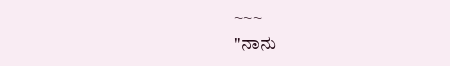~~~
"ನಾನು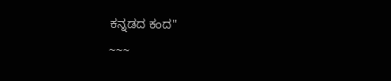ಕನ್ನಡದ ಕಂದ"
~~~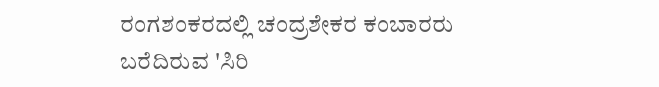ರಂಗಶಂಕರದಲ್ಲಿ ಚಂದ್ರಶೇಕರ ಕಂಬಾರರು ಬರೆದಿರುವ 'ಸಿರಿ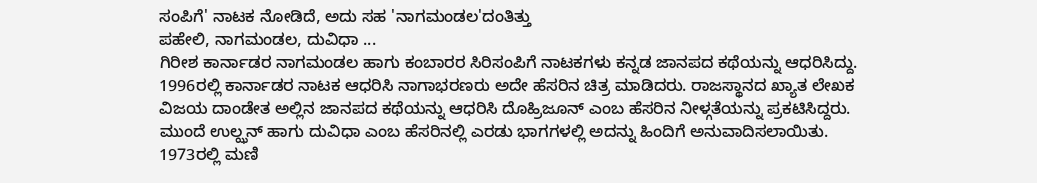ಸಂಪಿಗೆ' ನಾಟಕ ನೋಡಿದೆ, ಅದು ಸಹ 'ನಾಗಮಂಡಲ'ದಂತಿತ್ತು
ಪಹೇಲಿ, ನಾಗಮಂಡಲ, ದುವಿಧಾ ...
ಗಿರೀಶ ಕಾರ್ನಾಡರ ನಾಗಮಂಡಲ ಹಾಗು ಕಂಬಾರರ ಸಿರಿಸಂಪಿಗೆ ನಾಟಕಗಳು ಕನ್ನಡ ಜಾನಪದ ಕಥೆಯನ್ನು ಆಧರಿಸಿದ್ದು. 1996ರಲ್ಲಿ ಕಾರ್ನಾಡರ ನಾಟಕ ಆಧರಿಸಿ ನಾಗಾಭರಣರು ಅದೇ ಹೆಸರಿನ ಚಿತ್ರ ಮಾಡಿದರು. ರಾಜಸ್ಥಾನದ ಖ್ಯಾತ ಲೇಖಕ ವಿಜಯ ದಾಂಡೇತ ಅಲ್ಲಿನ ಜಾನಪದ ಕಥೆಯನ್ನು ಆಧರಿಸಿ ದೊಹ್ರಿಜೂನ್ ಎಂಬ ಹೆಸರಿನ ನೀಳ್ಗತೆಯನ್ನು ಪ್ರಕಟಿಸಿದ್ದರು. ಮುಂದೆ ಉಲ್ಝನ್ ಹಾಗು ದುವಿಧಾ ಎಂಬ ಹೆಸರಿನಲ್ಲಿ ಎರಡು ಭಾಗಗಳಲ್ಲಿ ಅದನ್ನು ಹಿಂದಿಗೆ ಅನುವಾದಿಸಲಾಯಿತು. 1973ರಲ್ಲಿ ಮಣಿ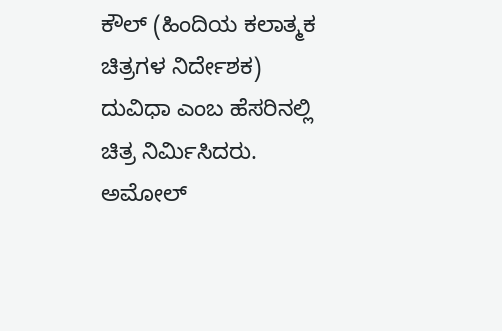ಕೌಲ್ (ಹಿಂದಿಯ ಕಲಾತ್ಮಕ ಚಿತ್ರಗಳ ನಿರ್ದೇಶಕ) ದುವಿಧಾ ಎಂಬ ಹೆಸರಿನಲ್ಲಿ ಚಿತ್ರ ನಿರ್ಮಿಸಿದರು. ಅಮೋಲ್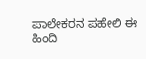ಪಾಲೇಕರನ ಪಹೇಲಿ ಈ ಹಿಂದಿ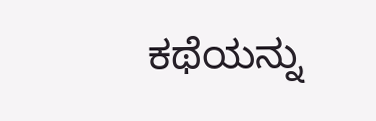ಕಥೆಯನ್ನು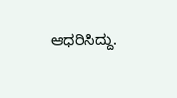ಆಧರಿಸಿದ್ದು.